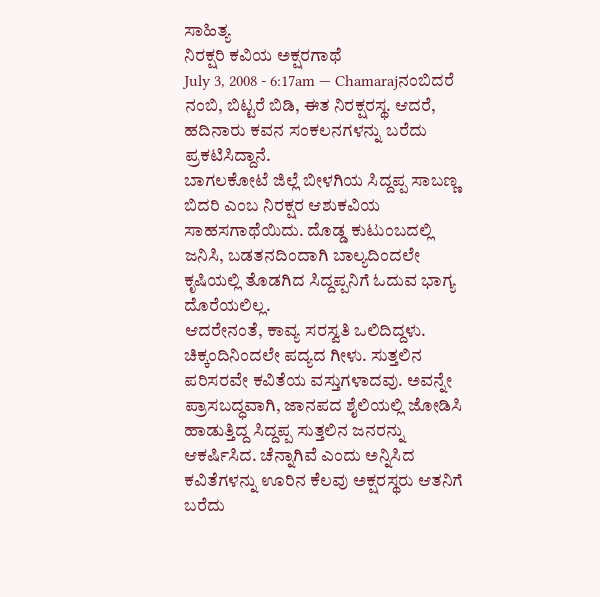ಸಾಹಿತ್ಯ
ನಿರಕ್ಷರಿ ಕವಿಯ ಅಕ್ಷರಗಾಥೆ
July 3, 2008 - 6:17am — Chamarajನಂಬಿದರೆ ನಂಬಿ, ಬಿಟ್ಟರೆ ಬಿಡಿ, ಈತ ನಿರಕ್ಷರಸ್ಥ. ಆದರೆ, ಹದಿನಾರು ಕವನ ಸಂಕಲನಗಳನ್ನು ಬರೆದು ಪ್ರಕಟಿಸಿದ್ದಾನೆ.
ಬಾಗಲಕೋಟೆ ಜಿಲ್ಲೆ ಬೀಳಗಿಯ ಸಿದ್ದಪ್ಪ ಸಾಬಣ್ಣ ಬಿದರಿ ಎಂಬ ನಿರಕ್ಷರ ಆಶುಕವಿಯ ಸಾಹಸಗಾಥೆಯಿದು. ದೊಡ್ಡ ಕುಟುಂಬದಲ್ಲಿ ಜನಿಸಿ, ಬಡತನದಿಂದಾಗಿ ಬಾಲ್ಯದಿಂದಲೇ ಕೃಷಿಯಲ್ಲಿ ತೊಡಗಿದ ಸಿದ್ದಪ್ಪನಿಗೆ ಓದುವ ಭಾಗ್ಯ ದೊರೆಯಲಿಲ್ಲ.
ಆದರೇನಂತೆ, ಕಾವ್ಯ ಸರಸ್ವತಿ ಒಲಿದಿದ್ದಳು. ಚಿಕ್ಕಂದಿನಿಂದಲೇ ಪದ್ಯದ ಗೀಳು. ಸುತ್ತಲಿನ ಪರಿಸರವೇ ಕವಿತೆಯ ವಸ್ತುಗಳಾದವು. ಅವನ್ನೇ ಪ್ರಾಸಬದ್ಧವಾಗಿ, ಜಾನಪದ ಶೈಲಿಯಲ್ಲಿ ಜೋಡಿಸಿ ಹಾಡುತ್ತಿದ್ದ ಸಿದ್ದಪ್ಪ ಸುತ್ತಲಿನ ಜನರನ್ನು ಆಕರ್ಷಿಸಿದ. ಚೆನ್ನಾಗಿವೆ ಎಂದು ಅನ್ನಿಸಿದ ಕವಿತೆಗಳನ್ನು ಊರಿನ ಕೆಲವು ಅಕ್ಷರಸ್ಥರು ಆತನಿಗೆ ಬರೆದು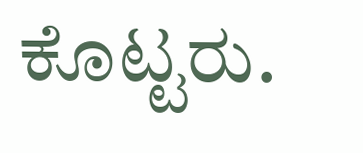ಕೊಟ್ಟರು.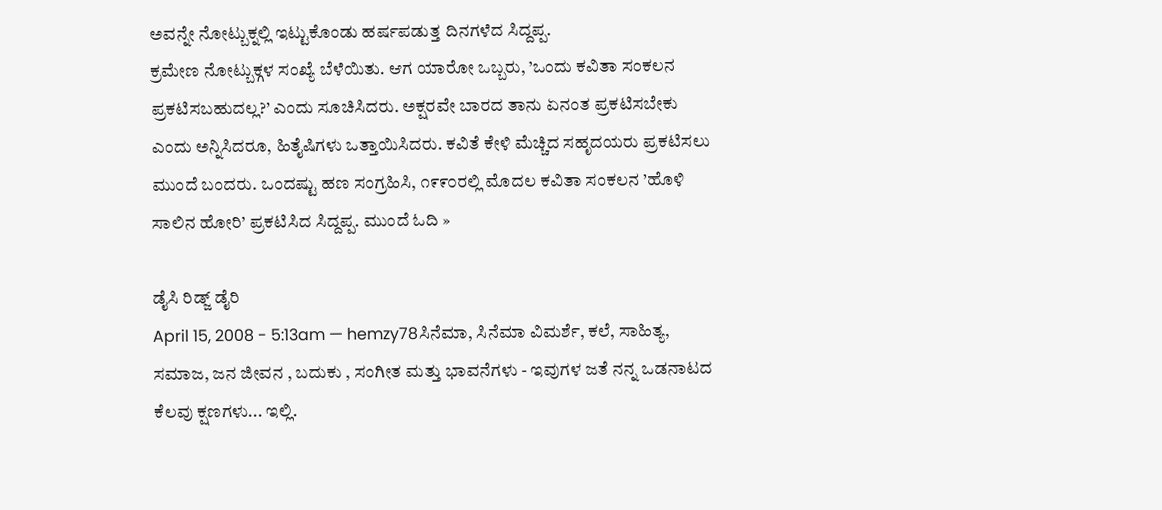ಅವನ್ನೇ ನೋಟ್ಬುಕ್ನಲ್ಲಿ ಇಟ್ಟುಕೊಂಡು ಹರ್ಷಪಡುತ್ತ ದಿನಗಳೆದ ಸಿದ್ದಪ್ಪ.
ಕ್ರಮೇಣ ನೋಟ್ಬುಕ್ಗಳ ಸಂಖ್ಯೆ ಬೆಳೆಯಿತು. ಆಗ ಯಾರೋ ಒಬ್ಬರು, ’ಒಂದು ಕವಿತಾ ಸಂಕಲನ ಪ್ರಕಟಿಸಬಹುದಲ್ಲ?’ ಎಂದು ಸೂಚಿಸಿದರು. ಅಕ್ಷರವೇ ಬಾರದ ತಾನು ಏನಂತ ಪ್ರಕಟಿಸಬೇಕು ಎಂದು ಅನ್ನಿಸಿದರೂ, ಹಿತೈಷಿಗಳು ಒತ್ತಾಯಿಸಿದರು. ಕವಿತೆ ಕೇಳಿ ಮೆಚ್ಚಿದ ಸಹೃದಯರು ಪ್ರಕಟಿಸಲು ಮುಂದೆ ಬಂದರು. ಒಂದಷ್ಟು ಹಣ ಸಂಗ್ರಹಿಸಿ, ೧೯೯೦ರಲ್ಲಿ ಮೊದಲ ಕವಿತಾ ಸಂಕಲನ ’ಹೊಳಿ ಸಾಲಿನ ಹೋರಿ’ ಪ್ರಕಟಿಸಿದ ಸಿದ್ದಪ್ಪ. ಮುಂದೆ ಓದಿ »

ಡೈಸಿ ರಿಡ್ಜ್ ಡೈರಿ
April 15, 2008 - 5:13am — hemzy78ಸಿನೆಮಾ, ಸಿನೆಮಾ ವಿಮರ್ಶೆ, ಕಲೆ, ಸಾಹಿತ್ಯ, ಸಮಾಜ, ಜನ ಜೀವನ , ಬದುಕು , ಸಂಗೀತ ಮತ್ತು ಭಾವನೆಗಳು - ಇವುಗಳ ಜತೆ ನನ್ನ ಒಡನಾಟದ ಕೆಲವು ಕ್ಷಣಗಳು... ಇಲ್ಲಿ.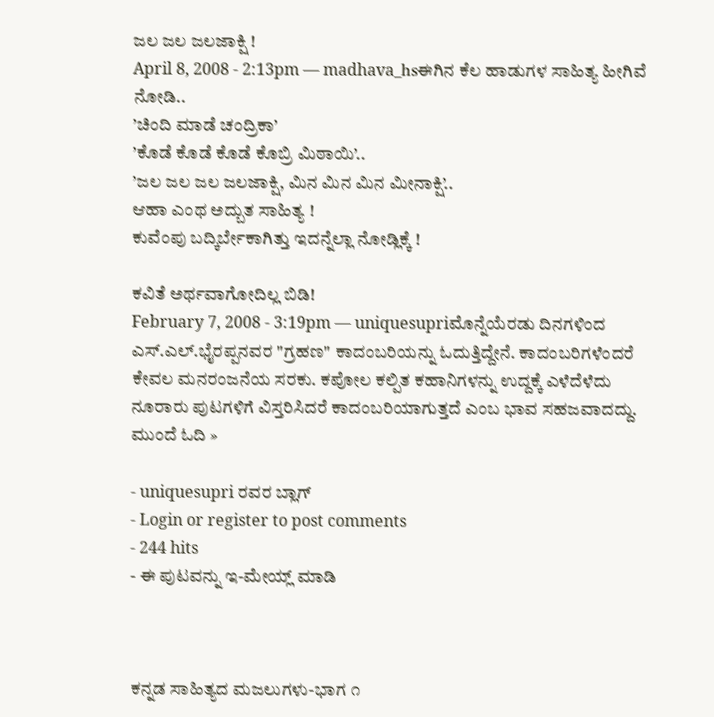ಜಲ ಜಲ ಜಲಜಾಕ್ಷಿ !
April 8, 2008 - 2:13pm — madhava_hsಈಗಿನ ಕೆಲ ಹಾಡುಗಳ ಸಾಹಿತ್ಯ ಹೀಗಿವೆ ನೋಡಿ..
’ಚಿಂದಿ ಮಾಡೆ ಚಂದ್ರಿಕಾ’
’ಕೊಡೆ ಕೊಡೆ ಕೊಡೆ ಕೊಬ್ರಿ ಮಿಠಾಯಿ’..
’ಜಲ ಜಲ ಜಲ ಜಲಜಾಕ್ಷಿ, ಮಿನ ಮಿನ ಮಿನ ಮೀನಾಕ್ಷಿ’..
ಆಹಾ ಎಂಥ ಅದ್ಬುತ ಸಾಹಿತ್ಯ !
ಕುವೆಂಪು ಬದ್ಕಿರ್ಬೇಕಾಗಿತ್ತು ಇದನ್ನೆಲ್ಲಾ ನೋಡ್ಲಿಕ್ಕೆ !

ಕವಿತೆ ಅರ್ಥವಾಗೋದಿಲ್ಲ ಬಿಡಿ!
February 7, 2008 - 3:19pm — uniquesupriಮೊನ್ನೆಯೆರಡು ದಿನಗಳಿಂದ ಎಸ್.ಎಲ್.ಭೈರಪ್ಪನವರ "ಗ್ರಹಣ" ಕಾದಂಬರಿಯನ್ನು ಓದುತ್ತಿದ್ದೇನೆ. ಕಾದಂಬರಿಗಳೆಂದರೆ ಕೇವಲ ಮನರಂಜನೆಯ ಸರಕು. ಕಪೋಲ ಕಲ್ಪಿತ ಕಹಾನಿಗಳನ್ನು ಉದ್ದಕ್ಕೆ ಎಳೆದೆಳೆದು ನೂರಾರು ಪುಟಗಳಿಗೆ ವಿಸ್ತರಿಸಿದರೆ ಕಾದಂಬರಿಯಾಗುತ್ತದೆ ಎಂಬ ಭಾವ ಸಹಜವಾದದ್ದು. ಮುಂದೆ ಓದಿ »

- uniquesupri ರವರ ಬ್ಲಾಗ್
- Login or register to post comments
- 244 hits
- ಈ ಪುಟವನ್ನು ಇ-ಮೇಯ್ಲ್ ಮಾಡಿ



ಕನ್ನಡ ಸಾಹಿತ್ಯದ ಮಜಲುಗಳು-ಭಾಗ ೧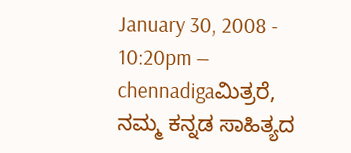January 30, 2008 - 10:20pm — chennadigaಮಿತ್ರರೆ,
ನಮ್ಮ ಕನ್ನಡ ಸಾಹಿತ್ಯದ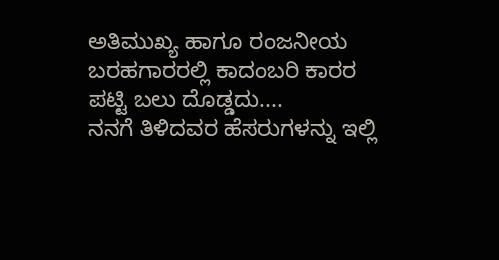ಅತಿಮುಖ್ಯ ಹಾಗೂ ರಂಜನೀಯ ಬರಹಗಾರರಲ್ಲಿ ಕಾದಂಬರಿ ಕಾರರ ಪಟ್ಟಿ ಬಲು ದೊಡ್ಡದು....
ನನಗೆ ತಿಳಿದವರ ಹೆಸರುಗಳನ್ನು ಇಲ್ಲಿ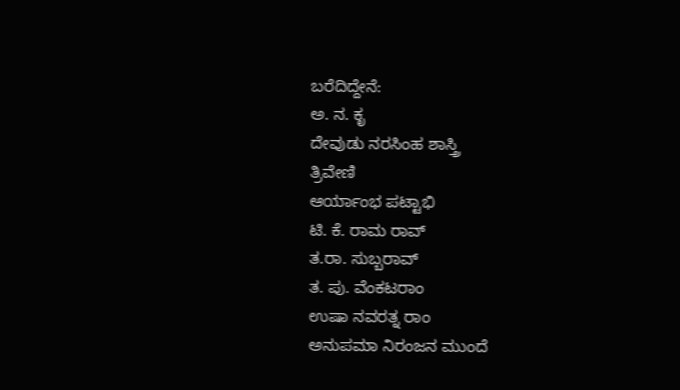ಬರೆದಿದ್ದೇನೆ:
ಅ. ನ. ಕೃ
ದೇವುಡು ನರಸಿಂಹ ಶಾಸ್ತ್ರಿ
ತ್ರಿವೇಣಿ
ಆರ್ಯಾಂಭ ಪಟ್ಟಾಭಿ
ಟಿ. ಕೆ. ರಾಮ ರಾವ್
ತ.ರಾ. ಸುಬ್ಬರಾವ್
ತ. ಪು. ವೆಂಕಟರಾಂ
ಉಷಾ ನವರತ್ನ ರಾಂ
ಅನುಪಮಾ ನಿರಂಜನ ಮುಂದೆ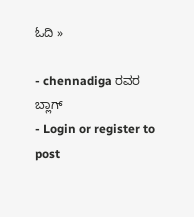ಓದಿ »

- chennadiga ರವರ ಬ್ಲಾಗ್
- Login or register to post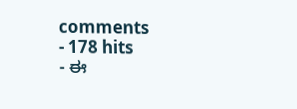comments
- 178 hits
- ಈ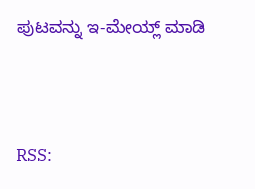ಪುಟವನ್ನು ಇ-ಮೇಯ್ಲ್ ಮಾಡಿ




RSS: